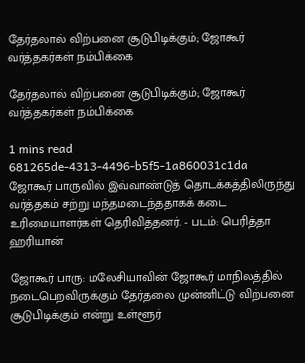தேர்தலால் விற்பனை சூடுபிடிக்கும்; ஜோகூர் வர்த்தகர்கள் நம்பிக்கை

தேர்தலால் விற்பனை சூடுபிடிக்கும்; ஜோகூர் வர்த்தகர்கள் நம்பிக்கை

1 mins read
681265de-4313-4496-b5f5-1a860031c1da
ஜோகூர் பாருவில் இவ்வாண்டுத் தொடக்கத்திலிருந்து வர்த்தகம் சற்று மந்தமடைந்ததாகக் கடை உரிமையாளர்கள் தெரிவித்தனர். - படம்: பெரித்தா ஹரியான்

ஜோகூர் பாரு: மலேசியாவின் ஜோகூர் மாநிலத்தில் நடைபெறவிருக்கும் தேர்தலை முன்னிட்டு விற்பனை சூடுபிடிக்கும் என்று உள்ளூர்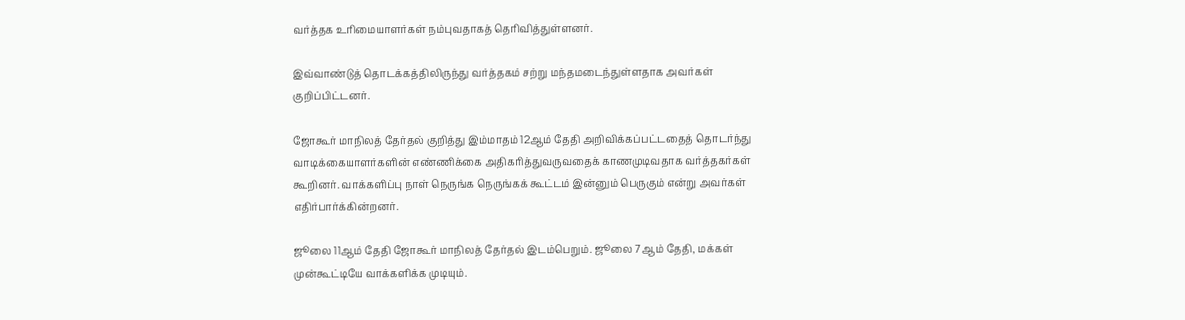வர்த்தக உரிமையாளர்கள் நம்புவதாகத் தெரிவித்துள்ளனர்.

இவ்வாண்டுத் தொடக்கத்திலிருந்து வர்த்தகம் சற்று மந்தமடைந்துள்ளதாக அவர்கள் குறிப்பிட்டனர்.

ஜோகூர் மாநிலத் தேர்தல் குறித்து இம்மாதம் 12ஆம் தேதி அறிவிக்கப்பட்டதைத் தொடர்ந்து வாடிக்கையாளர்களின் எண்ணிக்கை அதிகரித்துவருவதைக் காணமுடிவதாக வர்த்தகர்கள் கூறினர். வாக்களிப்பு நாள் நெருங்க நெருங்கக் கூட்டம் இன்னும் பெருகும் என்று அவர்கள் எதிர்பார்க்கின்றனர்.

ஜூலை 11ஆம் தேதி ஜோகூர் மாநிலத் தேர்தல் இடம்பெறும். ஜூலை 7ஆம் தேதி, மக்கள் முன்கூட்டியே வாக்களிக்க முடியும்.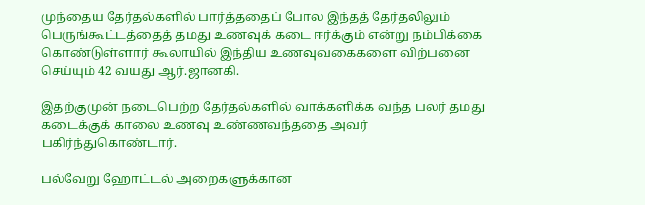முந்தைய தேர்தல்களில் பார்த்ததைப் போல இந்தத் தேர்தலிலும் பெருங்கூட்டத்தைத் தமது உணவுக் கடை ஈர்க்கும் என்று நம்பிக்கை கொண்டுள்ளார் கூலாயில் இந்திய உணவுவகைகளை விற்பனை செய்யும் 42 வயது ஆர்.ஜானகி.

இதற்குமுன் நடைபெற்ற தேர்தல்களில் வாக்களிக்க வந்த பலர் தமது கடைக்குக் காலை உணவு உண்ணவந்ததை அவர் பகிர்ந்துகொண்டார்.

பல்வேறு ஹோட்டல் அறைகளுக்கான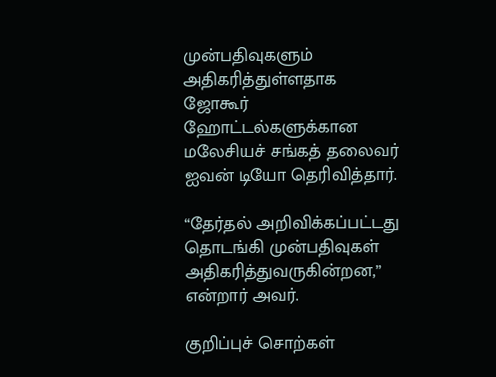முன்பதிவுகளும் அதிகரித்துள்ளதாக ஜோகூர் ஹோட்டல்களுக்கான மலேசியச் சங்கத் தலைவர் ஐவன் டியோ தெரிவித்தார்.

“தேர்தல் அறிவிக்கப்பட்டது தொடங்கி முன்பதிவுகள் அதிகரித்துவருகின்றன,” என்றார் அவர்.

குறிப்புச் சொற்கள்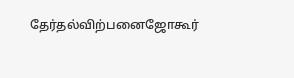தேர்தல்விற்பனைஜோகூர்